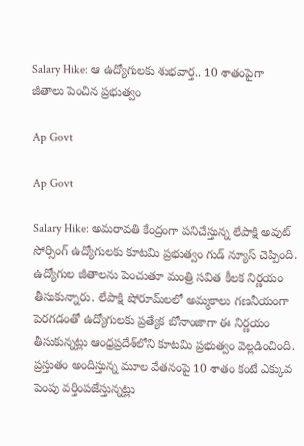Salary Hike: ఆ ఉద్యోగులకు శుభవార్త.. 10 శాతంపైగా జీతాలు పెంచిన ప్రభుత్వం

Ap Govt

Ap Govt

Salary Hike: అమరావతి కేంద్రంగా పనిచేస్తున్న లేపాక్షి అవుట్ సోర్సింగ్ ఉద్యోగులకు కూటమి ప్రభుత్వం గుడ్ న్యూస్ చెప్పింది. ఉద్యోగుల జీతాలను పెంచుతూ మంత్రి సవిత కీలక నిర్ణయం తీసుకున్నారు. లేపాక్షి షోరూమ్‌లలో అమ్మకాలు గణనీయంగా పెరగడంతో ఉద్యోగులకు ప్రత్యేక బోనాంజాగా ఈ నిర్ణయం తీసుకున్నట్లు ఆంధ్రప్రదేశ్‌లోని కూటమి ప్రభుత్వం వెల్లడించింది. ప్రస్తుతం అందిస్తున్న మూల వేతనంపై 10 శాతం కంటే ఎక్కువ పెంపు వర్తింపజేస్తున్నట్లు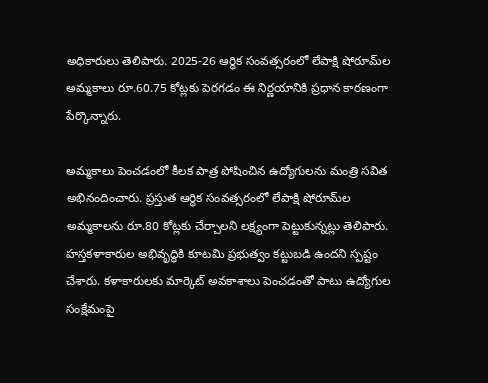అధికారులు తెలిపారు. 2025-26 ఆర్థిక సంవత్సరంలో లేపాక్షి షోరూమ్‌ల అమ్మకాలు రూ.60.75 కోట్లకు పెరగడం ఈ నిర్ణయానికి ప్రధాన కారణంగా పేర్కొన్నారు.

అమ్మకాలు పెంచడంలో కీలక పాత్ర పోషించిన ఉద్యోగులను మంత్రి సవిత అభినందించారు. ప్రస్తుత ఆర్థిక సంవత్సరంలో లేపాక్షి షోరూమ్‌ల అమ్మకాలను రూ.80 కోట్లకు చేర్చాలని లక్ష్యంగా పెట్టుకున్నట్లు తెలిపారు. హస్తకళాకారుల అభివృద్ధికి కూటమి ప్రభుత్వం కట్టుబడి ఉందని స్పష్టం చేశారు. కళాకారులకు మార్కెట్ అవకాశాలు పెంచడంతో పాటు ఉద్యోగుల సంక్షేమంపై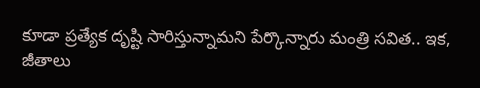కూడా ప్రత్యేక దృష్టి సారిస్తున్నామని పేర్కొన్నారు మంత్రి సవిత.. ఇక, జీతాలు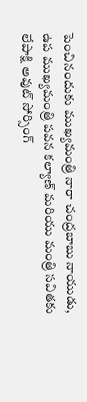పెంచినందుకు ముఖ్యమంత్రి నారా చంద్రబాబు నాయుడు, ఉప ముఖ్యమంత్రి పవన కల్యాణ్‌ మరియు మంత్రి సవితకు లేపాక్షి అవుట్ సోర్సింగ్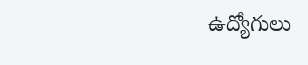ఉద్యోగులు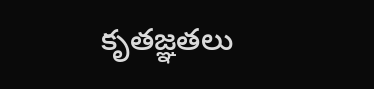కృతజ్ఞతలు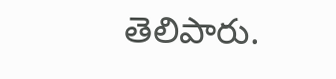తెలిపారు.